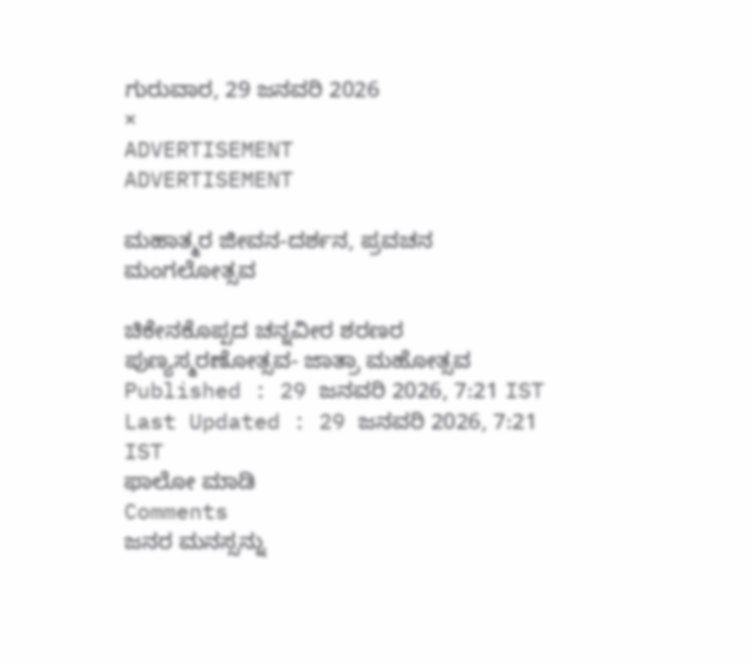ಗುರುವಾರ, 29 ಜನವರಿ 2026
×
ADVERTISEMENT
ADVERTISEMENT

ಮಹಾತ್ಮರ ಜೀವನ-ದರ್ಶನ, ಪ್ರವಚನ ಮಂಗಲೋತ್ಸವ

ಚಿಕೇನಕೊಪ್ಪದ ಚನ್ನವೀರ ಶರಣರ ಪುಣ್ಯಸ್ಮರಣೋತ್ಸವ- ಜಾತ್ರಾ ಮಹೋತ್ಸವ
Published : 29 ಜನವರಿ 2026, 7:21 IST
Last Updated : 29 ಜನವರಿ 2026, 7:21 IST
ಫಾಲೋ ಮಾಡಿ
Comments
ಜನರ ಮನಸ್ಸನ್ನು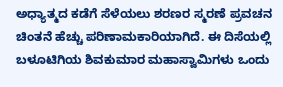ಅಧ್ಯಾತ್ಮದ ಕಡೆಗೆ ಸೆಳೆಯಲು ಶರಣರ ಸ್ಮರಣೆ ಪ್ರವಚನ ಚಿಂತನೆ ಹೆಚ್ಚು ಪರಿಣಾಮಕಾರಿಯಾಗಿದೆ. ಈ ದಿಸೆಯಲ್ಲಿ ಬಳೂಟಿಗಿಯ ಶಿವಕುಮಾರ ಮಹಾಸ್ವಾಮಿಗಳು ಒಂದು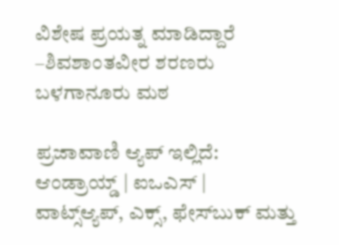ವಿಶೇಷ ಪ್ರಯತ್ನ ಮಾಡಿದ್ದಾರೆ
–ಶಿವಶಾಂತವೀರ ಶರಣರು ಬಳಗಾನೂರು ಮಠ

ಪ್ರಜಾವಾಣಿ ಆ್ಯಪ್ ಇಲ್ಲಿದೆ: ಆಂಡ್ರಾಯ್ಡ್ | ಐಒಎಸ್ | ವಾಟ್ಸ್ಆ್ಯಪ್, ಎಕ್ಸ್, ಫೇಸ್‌ಬುಕ್ ಮತ್ತು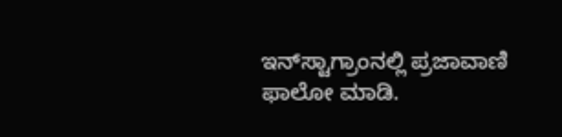ಇನ್‌ಸ್ಟಾಗ್ರಾಂನಲ್ಲಿ ಪ್ರಜಾವಾಣಿ ಫಾಲೋ ಮಾಡಿ.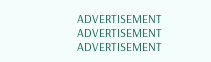ADVERTISEMENT
ADVERTISEMENT
ADVERTISEMENT